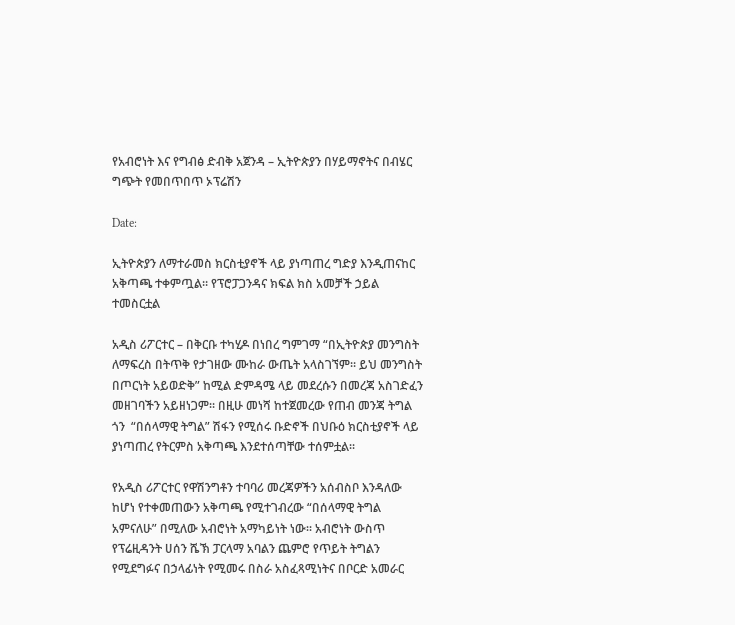የአብሮነት እና የግብፅ ድብቅ አጀንዳ – ኢትዮጵያን በሃይማኖትና በብሄር ግጭት የመበጥበጥ ኦፕሬሽን

Date:

ኢትዮጵያን ለማተራመስ ክርስቲያኖች ላይ ያነጣጠረ ግድያ እንዲጠናከር አቅጣጫ ተቀምጧል። የፕሮፓጋንዳና ክፍል ክስ አመቻች ኃይል ተመስርቷል

አዲስ ሪፖርተር – በቅርቡ ተካሂዶ በነበረ ግምገማ “በኢትዮጵያ መንግስት ለማፍረስ በትጥቅ የታገዘው ሙከራ ውጤት አላስገኘም። ይህ መንግስት በጦርነት አይወድቅ” ከሚል ድምዳሜ ላይ መደረሱን በመረጃ አስገድፈን መዘገባችን አይዘነጋም። በዚሁ መነሻ ከተጀመረው የጠብ መንጃ ትግል ጎን  “በሰላማዊ ትግል” ሽፋን የሚሰሩ ቡድኖች በህቡዕ ክርስቲያኖች ላይ ያነጣጠረ የትርምስ አቅጣጫ እንደተሰጣቸው ተሰምቷል።

የአዲስ ሪፖርተር የዋሽንግቶን ተባባሪ መረጃዎችን አሰብስቦ እንዳለው ከሆነ የተቀመጠውን አቅጣጫ የሚተገብረው “በሰላማዊ ትግል አምናለሁ” በሚለው አብሮነት አማካይነት ነው። አብሮነት ውስጥ የፕሬዚዳንት ሀሰን ሼኽ ፓርላማ አባልን ጨምሮ የጥይት ትግልን የሚደግፉና በኃላፊነት የሚመሩ በስራ አስፈጻሚነትና በቦርድ አመራር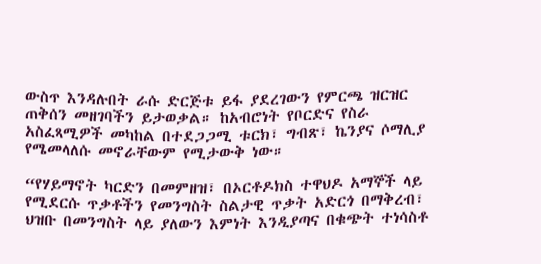ውስጥ እንዳሉበት ራሱ ድርጅቱ ይፋ ያደረገውን የምርጫ ዝርዝር ጠቅሰን መዘገባችን ይታወቃል። ከአብሮነት የቦርድና የስራ አስፈጻሚዎች መካከል በተደጋጋሚ ቱርክ፣ ግብጽ፣ ኬንያና ሶማሊያ የሜመላለሱ መኖራቸውም የሚታውቅ ነው።

“የሃይማኖት ካርድን በመምዘዝ፣ በኦርቶዶክስ ተዋህዶ አማኞች ላይ የሚደርሱ ጥቃቶችን የመንግስት ስልታዊ ጥቃት አድርጎ በማቅረብ፣ ህዝቡ በመንግስት ላይ ያለውን እምነት እንዲያጣና በቁጭት ተነሳስቶ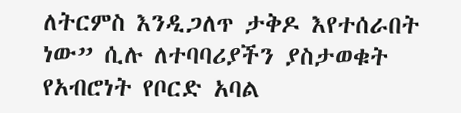ለትርምስ እንዲጋለጥ ታቅዶ እየተሰራበት ነው” ሲሉ ለተባባሪያችን ያስታወቁት የአብሮነት የቦርድ አባል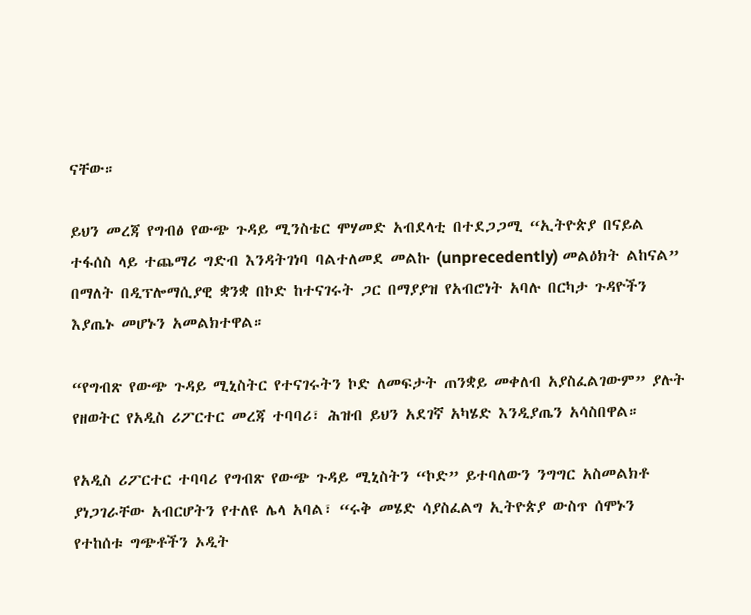ናቸው።

ይህን መረጃ የግብፅ የውጭ ጉዳይ ሚንስቴር ሞሃመድ አብደላቲ በተደጋጋሚ “ኢትዮጵያ በናይል ተፋሰስ ላይ ተጨማሪ ግድብ እንዳትገነባ ባልተለመደ መልኩ (unprecedently) መልዕክት ልከናል” በማለት በዲፕሎማሲያዊ ቋንቋ በኮድ ከተናገሩት ጋር በማያያዝ የአብሮነት አባሉ በርካታ ጉዳዮችን እያጤኑ መሆኑን አመልክተዋል።

“የግብጽ የውጭ ጉዳይ ሚኒስትር የተናገሩትን ኮድ ለመፍታት ጠንቋይ መቀለብ አያስፈልገውም” ያሉት የዘወትር የአዲስ ሪፖርተር መረጃ ተባባሪ፣ ሕዝብ ይህን አደገኛ አካሄድ እንዲያጤን አሳስበዋል።

የአዲስ ሪፖርተር ተባባሪ የግብጽ የውጭ ጉዳይ ሚኒስትን “ኮድ” ይተባለውን ንግግር አስመልክቶ ያነጋገራቸው አብርሆትን የተለዩ ሌላ አባል፣ “ሩቅ መሄድ ሳያስፈልግ ኢትዮጵያ ውስጥ ሰሞኑን የተከሰቱ ግጭቶችን ኦዲት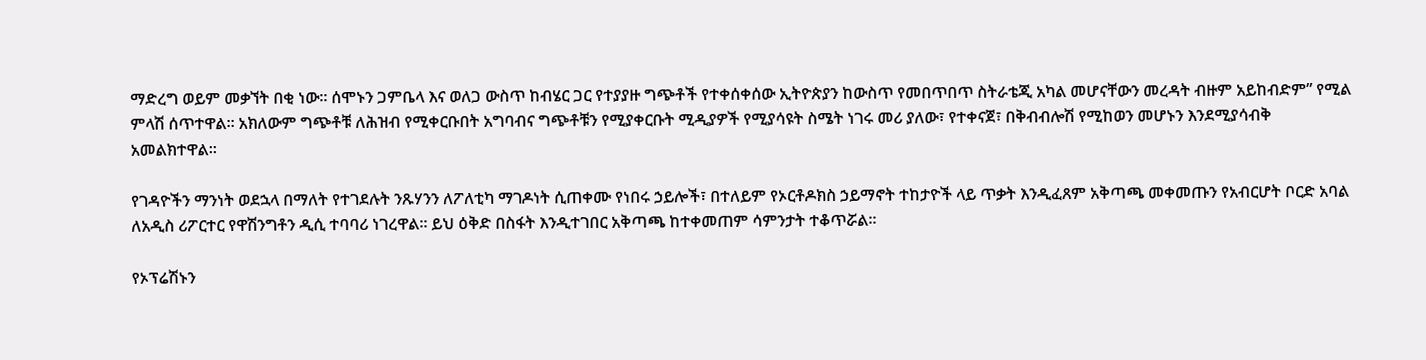ማድረግ ወይም መቃኘት በቂ ነው። ሰሞኑን ጋምቤላ እና ወለጋ ውስጥ ከብሄር ጋር የተያያዙ ግጭቶች የተቀሰቀሰው ኢትዮጵያን ከውስጥ የመበጥበጥ ስትራቴጂ አካል መሆናቸውን መረዳት ብዙም አይከብድም” የሚል ምላሽ ሰጥተዋል። አክለውም ግጭቶቹ ለሕዝብ የሚቀርቡበት አግባብና ግጭቶቹን የሚያቀርቡት ሚዲያዎች የሚያሳዩት ስሜት ነገሩ መሪ ያለው፣ የተቀናጀ፣ በቅብብሎሽ የሚከወን መሆኑን እንደሚያሳብቅ አመልክተዋል።

የገዳዮችን ማንነት ወደኋላ በማለት የተገደሉት ንጹሃንን ለፖለቲካ ማገዶነት ሲጠቀሙ የነበሩ ኃይሎች፣ በተለይም የኦርቶዶክስ ኃይማኖት ተከታዮች ላይ ጥቃት እንዲፈጸም አቅጣጫ መቀመጡን የአብርሆት ቦርድ አባል ለአዲስ ሪፖርተር የዋሽንግቶን ዲሲ ተባባሪ ነገረዋል። ይህ ዕቅድ በስፋት እንዲተገበር አቅጣጫ ከተቀመጠም ሳምንታት ተቆጥሯል።

የኦፕሬሽኑን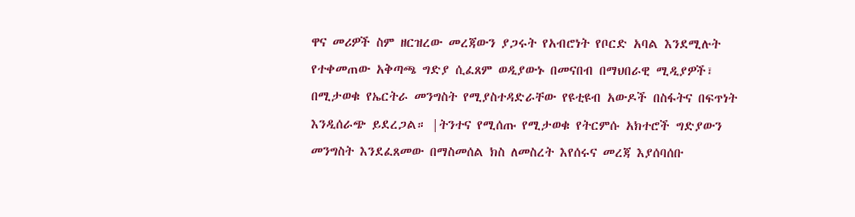ዋና መሪዎች ስም ዘርዝረው መረጃውን ያጋሩት የአብሮነት የቦርድ አባል እንደሚሉት የተቀመጠው አቅጣጫ ግድያ ሲፈጸም ወዲያውኑ በመናበብ በማህበራዊ ሚዲያዎች፣ በሚታወቁ የኤርትራ መንግስት የሚያስተዳድራቸው የዩቲዩብ አውዶች በስፋትና በፍጥነት እንዲሰራጭ ይደረጋል። |ትንተና የሚሰጡ የሚታወቁ የትርምሱ አክተሮች ግድያውን መንግስት እንደፈጸመው በማስመሰል ክስ ለመስረት እየሰሩና መረጃ እያሰባሰቡ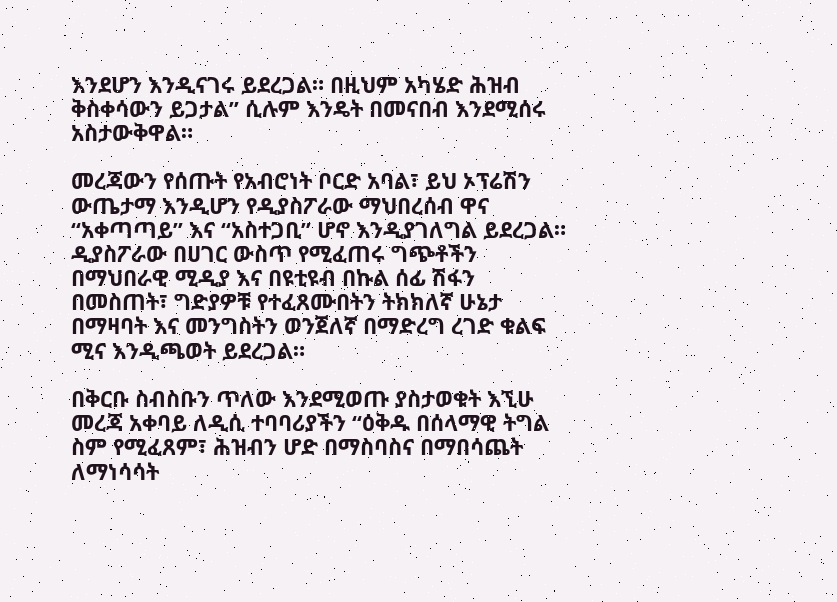እንደሆን እንዲናገሩ ይደረጋል። በዚህም አካሄድ ሕዝብ ቅስቀሳውን ይጋታል” ሲሉም እንዴት በመናበብ እንደሚሰሩ አስታውቅዋል።

መረጃውን የሰጡት የአብሮነት ቦርድ አባል፣ ይህ ኦፕሬሽን ውጤታማ እንዲሆን የዲያስፖራው ማህበረሰብ ዋና “አቀጣጣይ” እና “አስተጋቢ” ሆኖ እንዲያገለግል ይደረጋል። ዲያስፖራው በሀገር ውስጥ የሚፈጠሩ ግጭቶችን በማህበራዊ ሚዲያ እና በዩቲዩብ በኩል ሰፊ ሽፋን በመስጠት፣ ግድያዎቹ የተፈጸሙበትን ትክክለኛ ሁኔታ በማዛባት እና መንግስትን ወንጀለኛ በማድረግ ረገድ ቁልፍ ሚና እንዲጫወት ይደረጋል።

በቅርቡ ስብስቡን ጥለው እንደሚወጡ ያስታወቁት እኚሁ መረጃ አቀባይ ለዲሲ ተባባሪያችን “ዕቅዱ በሰላማዊ ትግል ስም የሚፈጸም፣ ሕዝብን ሆድ በማስባስና በማበሳጨት ለማነሳሳት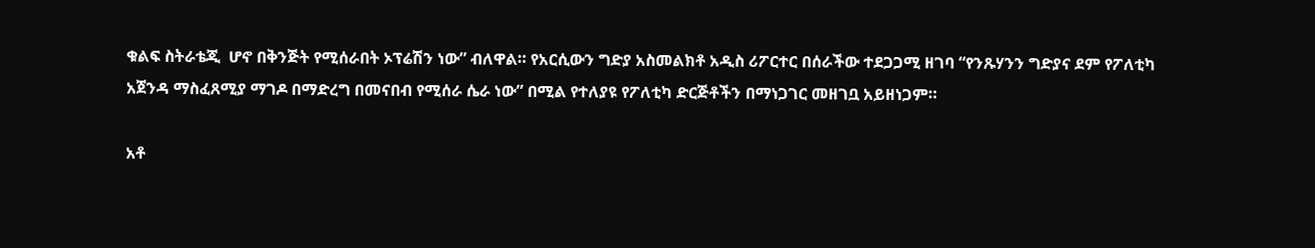ቁልፍ ስትራቴጂ  ሆኖ በቅንጅት የሚሰራበት ኦፕሬሽን ነው” ብለዋል። የአርሲውን ግድያ አስመልክቶ አዲስ ሪፖርተር በሰራችው ተደጋጋሚ ዘገባ “የንጹሃንን ግድያና ደም የፖለቲካ አጀንዳ ማስፈጸሚያ ማገዶ በማድረግ በመናበብ የሚሰራ ሴራ ነው” በሚል የተለያዩ የፖለቲካ ድርጅቶችን በማነጋገር መዘገቧ አይዘነጋም።

አቶ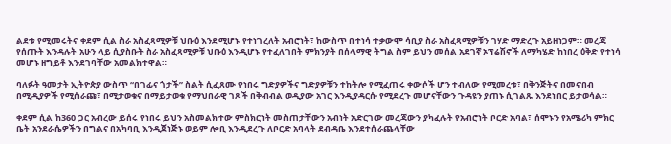ልደቱ የሚመሩትና ቀደም ሲል ስራ አስፈጻሚዎቹ ህቡዕ እንደሚሆኑ የተነገረለት አብሮነት፣ ከውስጥ በተነሳ ተቃውሞ ሳቢያ ስራ አስፈጻሚዎቹን ገሃድ ማድረጉ አይዘነጋም። መረጃ የሰጡት እንዳሉት አሁን ላይ ሲያስቡት ስራ አስፈጻሚዎቹ ህቡዕ እንዲሆኑ የተፈለገበት ምክንያት በሰላማዊ ትግል ስም ይህን መሰል አደገኛ ኦፕሬሽኖች ለማካሄድ ከነበረ ዕቅድ የተነሳ መሆኑ ዘግይቶ እንደገባቸው አመልክተዋል።

ባለፉት ዓመታት ኢትዮጵያ ውስጥ “በገፊና ጎታች” ስልት ሲፈጸሙ የነበሩ ግድያዎችና ግድያዎቹን ተከትሎ የሚፈጠሩ ቀውሶች ሆን ተብለው የሚመረቱ፣ በቅንጅትና በመናበብ በሚዲያዎች የሚሰራጩ፣ በሚታወቁና በማይታወቁ የማህበራዊ ገጾች በቅብብል ወዲያው አገር እንዲያዳርሱ የሚደረጉ መሆናቸውን ጉዳዩን ያጠኑ ሲገልጹ እንደነበር ይታወሳል።

ቀደም ሲል ከ360 ጋር አብረው ይሰሩ የነበሩ ይህን አስመልክተው ምስክርነት መስጠታቸውን አብነት አድርገው መረጃውን ያካፈሉት የአብሮነት ቦርድ አባል፣ ሰሞኑን የአሜሪካ ምክር ቤት አንደራሴዎችን በግልና በአካባቢ እንዲጀነጅኑ ወይም ሎቢ እንዲደረጉ ለቦርድ አባላት ደብዳቤ እንደተሰራጨላቸው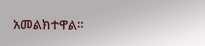አመልክተዋል።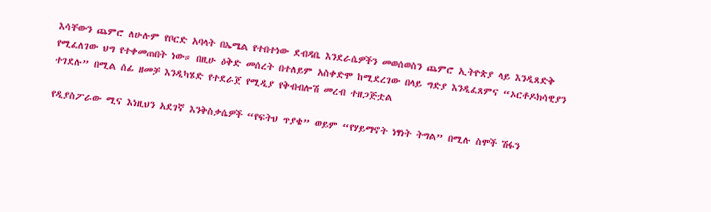እሳቸውን ጨምሮ ለሁሉም የቦርድ አባላት በኤሜል የተበተነው ደብዳቤ እንደራሴዎችን መወሰወስን ጨምሮ ኢትዮጵያ ላይ እንዲጸድቅ የሚፈለገው ህግ የተቀመጠበት ነው። በዚሁ ዕቅድ መሰረት በተለይም አስቀድሞ ከሚደረገው በላይ ግድያ እንዲፈጸምና “ኦርቶዶክሳዊያን ተገደሉ” በሚል ሰፊ ዘመቻ እንዲካሄድ የተደራጀ የሚዲያ የቅብብሎሽ መረብ ተዘጋጅቷል

የዲያስፖራው ሚና እነዚህን አደገኛ እንቅስቃሴዎች “የፍትህ ጥያቄ” ወይም “የሃይማኖት ነፃነት ትግል” በሚሉ ስሞች ሽፋን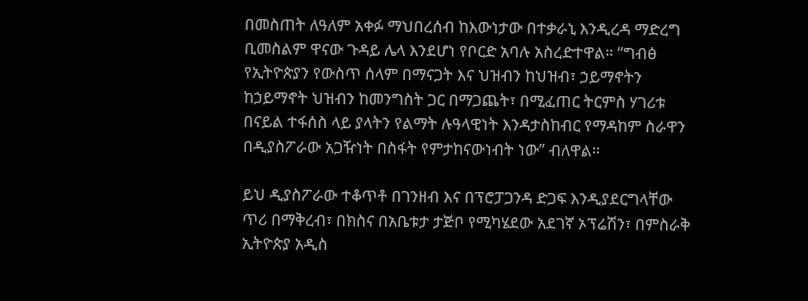በመስጠት ለዓለም አቀፉ ማህበረሰብ ከእውነታው በተቃራኒ እንዲረዳ ማድረግ ቢመስልም ዋናው ጉዳይ ሌላ እንደሆነ የቦርድ አባሉ አስረድተዋል። “ግብፅ የኢትዮጵያን የውስጥ ሰላም በማናጋት እና ህዝብን ከህዝብ፣ ኃይማኖትን ከኃይማኖት ህዝብን ከመንግስት ጋር በማጋጨት፣ በሚፈጠር ትርምስ ሃገሪቱ በናይል ተፋሰስ ላይ ያላትን የልማት ሉዓላዊነት እንዳታስከብር የማዳከም ስራዋን በዲያስፖራው አጋዥነት በስፋት የምታከናውነብት ነው” ብለዋል።

ይህ ዲያስፖራው ተቆጥቶ በገንዘብ እና በፕሮፓጋንዳ ድጋፍ እንዲያደርግላቸው ጥሪ በማቅረብ፣ በክስና በአቤቱታ ታጅቦ የሚካሄደው አደገኛ ኦፕሬሽን፣ በምስራቅ ኢትዮጵያ አዲስ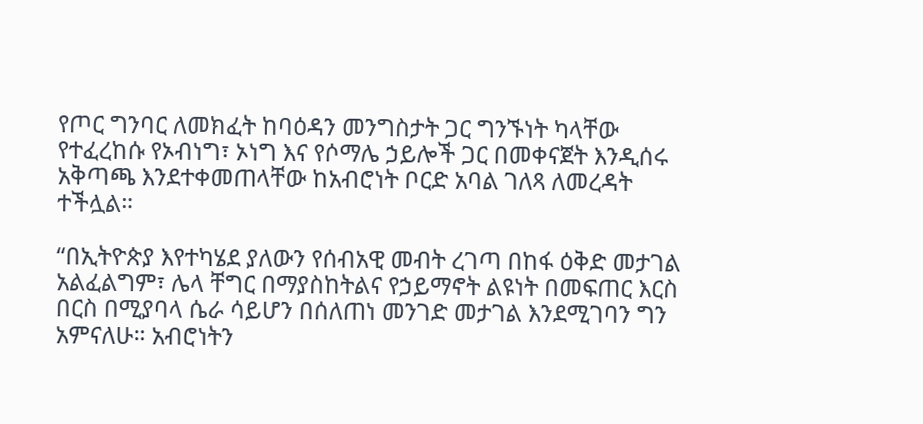የጦር ግንባር ለመክፈት ከባዕዳን መንግስታት ጋር ግንኙነት ካላቸው የተፈረከሱ የኦብነግ፣ ኦነግ እና የሶማሌ ኃይሎች ጋር በመቀናጀት እንዲሰሩ አቅጣጫ እንደተቀመጠላቸው ከአብሮነት ቦርድ አባል ገለጻ ለመረዳት ተችሏል።

“በኢትዮጵያ እየተካሄደ ያለውን የሰብአዊ መብት ረገጣ በከፋ ዕቅድ መታገል አልፈልግም፣ ሌላ ቸግር በማያስከትልና የኃይማኖት ልዩነት በመፍጠር እርስ በርስ በሚያባላ ሴራ ሳይሆን በሰለጠነ መንገድ መታገል እንደሚገባን ግን አምናለሁ። አብሮነትን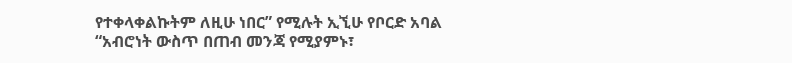የተቀላቀልኩትም ለዚሁ ነበር” የሚሉት ኢኚሁ የቦርድ አባል “አብሮነት ውስጥ በጠብ መንጃ የሚያምኑ፣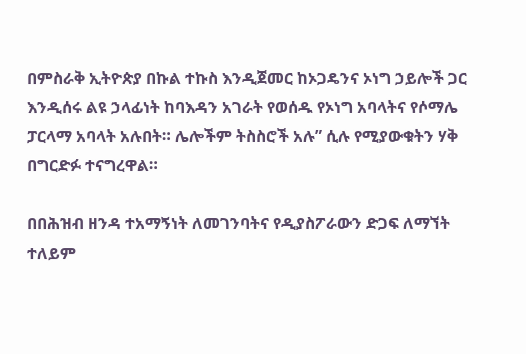በምስራቅ ኢትዮጵያ በኩል ተኩስ እንዲጀመር ከኦጋዴንና ኦነግ ኃይሎች ጋር እንዲሰሩ ልዩ ኃላፊነት ከባእዳን አገራት የወሰዱ የኦነግ አባላትና የሶማሌ ፓርላማ አባላት አሉበት። ሌሎችም ትስስሮች አሉ” ሲሉ የሚያውቁትን ሃቅ በግርድፉ ተናግረዋል።

በበሕዝብ ዘንዳ ተአማኝነት ለመገንባትና የዲያስፖራውን ድጋፍ ለማኘት ተለይም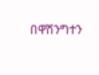በዋሽንግተን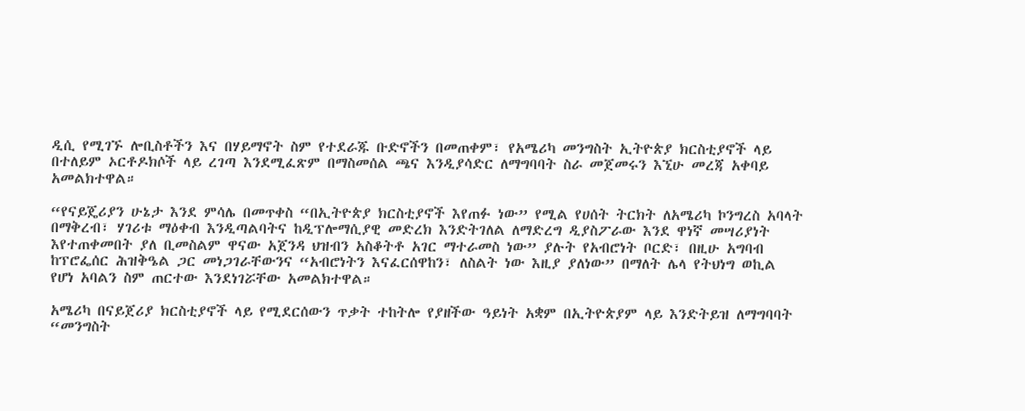ዲሲ የሚገኙ ሎቢስቶችን እና በሃይማኖት ስም የተደራጁ ቡድኖችን በመጠቀም፣ የአሜሪካ መንግስት ኢትዮጵያ ክርስቲያኖች ላይ በተለይም ኦርቶዶክሶች ላይ ረገጣ እንደሚፈጽም በማስመሰል ጫና እንዲያሳድር ለማግባባት ስራ መጀመሩን እኚሁ መረጃ አቀባይ አመልክተዋል።

“የናይጄሪያን ሁኔታ እንደ ምሳሌ በመጥቀስ “በኢትዮጵያ ክርስቲያኖች እየጠፉ ነው” የሚል የሀሰት ትርክት ለአሜሪካ ኮንግረስ አባላት  በማቅረብ፣ ሃገሪቱ ማዕቀብ እንዲጣልባትና ከዲፕሎማሲያዊ መድረክ እንድትገለል ለማድረግ ዲያስፖራው እንደ ዋነኛ መሣሪያነት እየተጠቀመበት ያለ ቢመስልም ዋናው አጀንዳ ህዝብን አስቆትቶ አገር ማተራመስ ነው” ያሉት የአብሮነት ቦርድ፣ በዚሁ አግባብ ከፕሮፌሰር ሕዝቅዔል ጋር መነጋገራቸውንና “አብሮነትን እናፈርሰዋከን፣ ለስልት ነው እዚያ ያለነው” በማለት ሌላ የትህነግ ወኪል የሆነ አባልን ስም ጠርተው እንደነገሯቸው አመልክተዋል።

አሜሪካ በናይጀሪያ ክርስቲያኖች ላይ የሚደርሰውን ጥቃት ተከትሎ የያዘችው ዓይነት አቋም በኢትዮጵያም ላይ እንድትይዝ ለማግባባት “መንግስት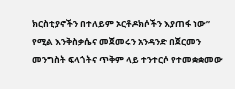ክርስቲያኖችን በተለይም ኦርቶዶክሶችን እያጠፋ ነው” የሚል እንቅስቃሴና መጀመሩን አንዳንድ በጀርመን መንግስት ፍላጎትና ጥቅም ላይ ተንተርሶ የተመቋቋመው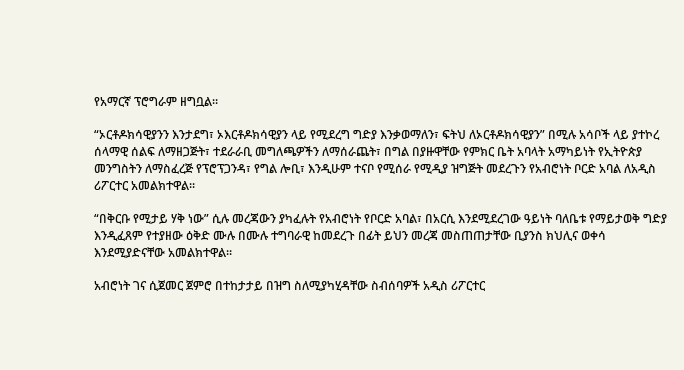የአማርኛ ፕሮግራም ዘግቧል።

“ኦርቶዶክሳዊያንን እንታደግ፣ ኦእርቶዶክሳዊያን ላይ የሚደረግ ግድያ እንቃወማለን፣ ፍትህ ለኦርቶዶክሳዊያን” በሚሉ አሳቦች ላይ ያተኮረ ሰላማዊ ሰልፍ ለማዘጋጅት፣ ተደራራቢ መግለጫዎችን ለማሰራጨት፣ በግል በያዙዋቸው የምክር ቤት አባላት አማካይነት የኢትዮጵያ መንግስትን ለማስፈረጅ የፕሮፕጋንዳ፣ የግል ሎቢ፣ እንዲሁም ተናቦ የሚሰራ የሚዲያ ዝግጅት መደረጉን የአብሮነት ቦርድ አባል ለአዲስ ሪፖርተር አመልክተዋል።

“በቅርቡ የሚታይ ሃቅ ነው” ሲሉ መረጃውን ያካፈሉት የአብሮነት የቦርድ አባል፣ በአርሲ እንደሚደረገው ዓይነት ባለቤቱ የማይታወቅ ግድያ እንዲፈጸም የተያዘው ዕቅድ ሙሉ በሙሉ ተግባራዊ ከመደረጉ በፊት ይህን መረጃ መስጠጠታቸው ቢያንስ ክህሊና ወቀሳ እንደሚያድናቸው አመልክተዋል።

አብሮነት ገና ሲጀመር ጀምሮ በተከታታይ በዝግ ስለሚያካሂዳቸው ስብሰባዎች አዲስ ሪፖርተር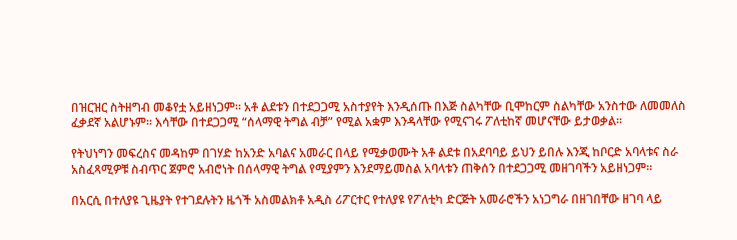በዝርዝር ስትዘግብ መቆየቷ አይዘነጋም። አቶ ልደቱን በተደጋጋሚ አስተያየት እንዲሰጡ በእጅ ስልካቸው ቢሞከርም ስልካቸው አንስተው ለመመለስ ፈቃደኛ አልሆኑም። እሳቸው በተደጋጋሚ “ሰላማዊ ትግል ብቻ” የሚል አቋም እንዳላቸው የሚናገሩ ፖለቲከኛ መሆናቸው ይታወቃል።

የትህነግን መፍረስና መዳከም በገሃድ ከአንድ አባልና አመራር በላይ የሚቃወሙት አቶ ልደቱ በአደባባይ ይህን ይበሉ እንጂ ከቦርድ አባላቱና ስራ አስፈጻሚዎቹ ስብጥር ጀምሮ አብሮነት በሰላማዊ ትግል የሚያምን እንደማይመስል አባላቱን ጠቅሰን በተደጋጋሚ መዘገባችን አይዘነጋም።

በአርሲ በተለያዩ ጊዜያት የተገደሉትን ዜጎች አስመልክቶ አዲስ ሪፖርተር የተለያዩ የፖለቲካ ድርጅት አመራሮችን አነጋግራ በዘገበቸው ዘገባ ላይ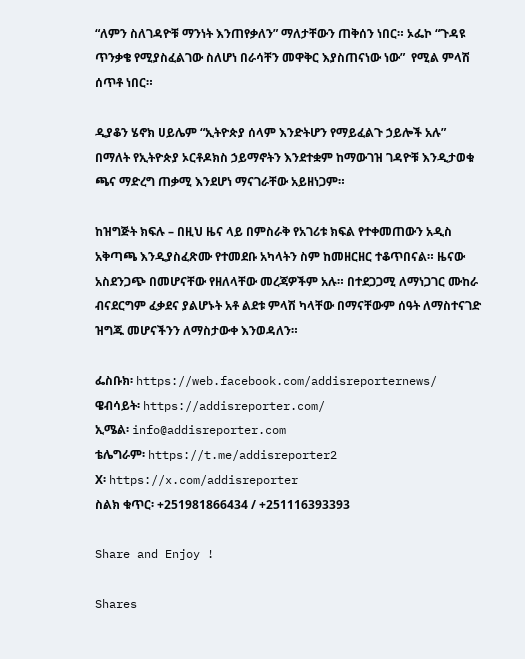“ለምን ስለገዳዮቹ ማንነት እንጠየቃለን” ማለታቸውን ጠቅሰን ነበር። ኦፌኮ “ጉዳዩ ጥንቃቄ የሚያስፈልገው ስለሆነ በራሳቸን መዋቅር እያስጠናነው ነው”  የሚል ምላሽ ሰጥቶ ነበር።

ዲያቆን ሄኖክ ሀይሌም “ኢትዮጵያ ሰላም እንድትሆን የማይፈልጉ ኃይሎች አሉ” በማለት የኢትዮጵያ ኦርቶዶክስ ኃይማኖትን እንደተቋም ከማውገዝ ገዳዮቹ እንዲታወቁ ጫና ማድረግ ጠቃሚ እንደሆነ ማናገራቸው አይዘነጋም።

ከዝግጅት ክፍሉ – በዚህ ዜና ላይ በምስራቅ የአገሪቱ ክፍል የተቀመጠውን አዲስ አቅጣጫ እንዲያስፈጽሙ የተመደቡ አካላትን ስም ከመዘርዘር ተቆጥበናል። ዜናው አስደንጋጭ በመሆናቸው የዘለላቸው መረጃዎችም አሉ። በተደጋጋሚ ለማነጋገር ሙከራ ብናደርግም ፈቃደና ያልሆኑት አቶ ልደቱ ምላሽ ካላቸው በማናቸውም ሰዓት ለማስተናገድ ዝግጁ መሆናችንን ለማስታውቀ እንወዳለን።

ፌስቡክ፡ https://web.facebook.com/addisreporternews/
ዌብሳይት፡ https://addisreporter.com/
ኢሜል፡ info@addisreporter.com
ቴሌግራም፡ https://t.me/addisreporter2
X፡ https://x.com/addisreporter
ስልክ ቁጥር፡ +251981866434 / +251116393393

Share and Enjoy !

Shares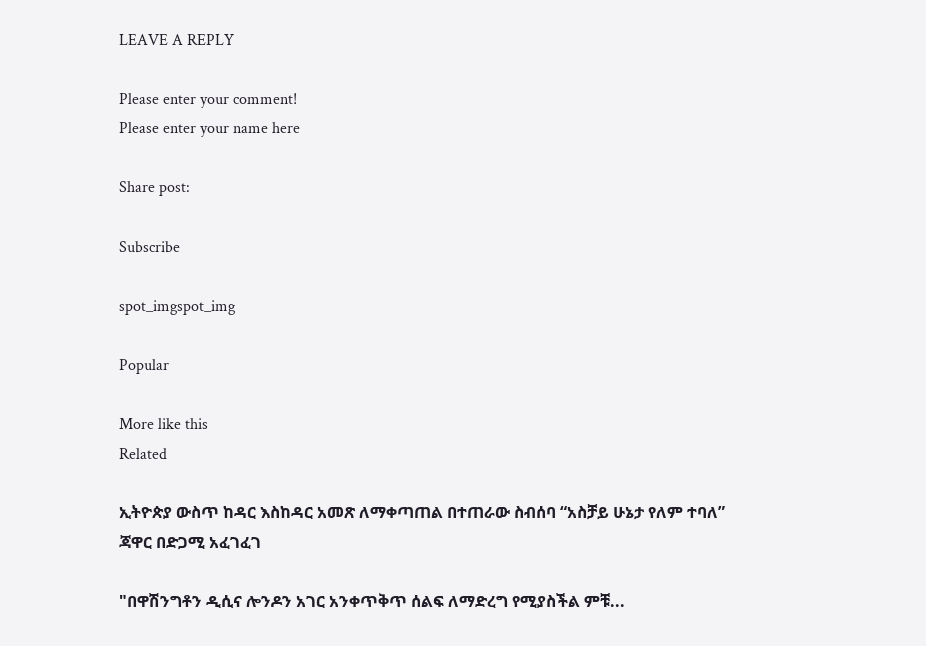LEAVE A REPLY

Please enter your comment!
Please enter your name here

Share post:

Subscribe

spot_imgspot_img

Popular

More like this
Related

ኢትዮጵያ ውስጥ ከዳር እስከዳር አመጽ ለማቀጣጠል በተጠራው ስብሰባ “አስቻይ ሁኔታ የለም ተባለ” ጃዋር በድጋሚ አፈገፈገ

"በዋሽንግቶን ዲሲና ሎንዶን አገር አንቀጥቅጥ ሰልፍ ለማድረግ የሚያስችል ምቹ...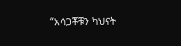“አሳጋቾቹን ካህናት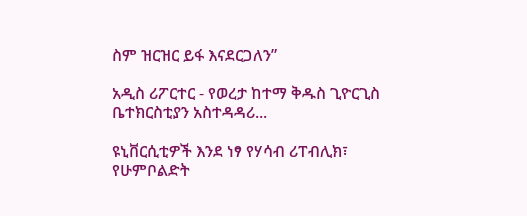ስም ዝርዝር ይፋ እናደርጋለን”

አዲስ ሪፖርተር - የወረታ ከተማ ቅዱስ ጊዮርጊስ ቤተክርስቲያን አስተዳዳሪ...

ዩኒቨርሲቲዎች እንደ ነፃ የሃሳብ ሪፐብሊክ፣ የሁምቦልድት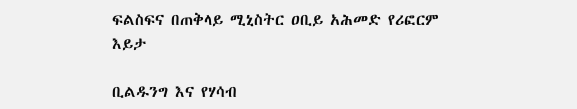ፍልስፍና በጠቅላይ ሚኒስትር ዐቢይ አሕመድ የሪፎርም እይታ

ቢልዱንግ እና የሃሳብ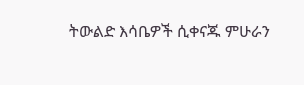ትውልድ እሳቤዎች ሲቀናጁ ምሁራን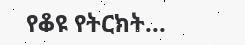የቆዩ የትርክት...